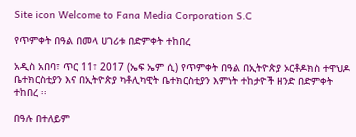Site icon Welcome to Fana Media Corporation S.C

የጥምቀት በዓል በመላ ሀገሪቱ በድምቀት ተከበረ

አዲስ አበባ፣ ጥር 11፣ 2017 (ኤፍ ኤም ሲ) የጥምቀት በዓል በኢትዮጵያ ኦርቶዶክስ ተዋህዶ ቤተክርስቲያን እና በኢትዮጵያ ካቶሊካዊት ቤተክርስቲያን እምነት ተከታዮች ዘንድ በድምቀት ተከበረ ፡፡

በዓሉ በተለይም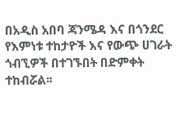በአዲስ አበባ ጃንሜዳ እና በጎንደር የእምነቱ ተከታዮች እና የውጭ ሀገራት ጎብኚዎች በተገኙበት በድምቀት ተከብሯል፡፡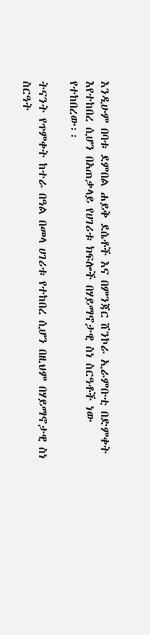እንዲሁም በባቱ ደምበል ሐይቅ ደሴቶች እና በምንጃር ሸንኮራ ኢራምቡቲ በድምቀት እየተከበረ ሲሆን በአጠቃላይ የሀገሪቱ ክፍሎች በሃይማኖታዊ ስነ ስርዓቶች ነው የተከበረው፡፡

ትናንት የጥምቀት ከተራ በዓል በመላ ሀገሪቱ የተከበረ ሲሆን በዚህም በሃይማኖታዊ ስነ ስርዓት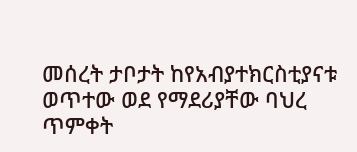መሰረት ታቦታት ከየአብያተክርስቲያናቱ ወጥተው ወደ የማደሪያቸው ባህረ ጥምቀት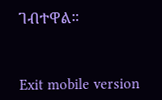ገብተዋል።



Exit mobile version